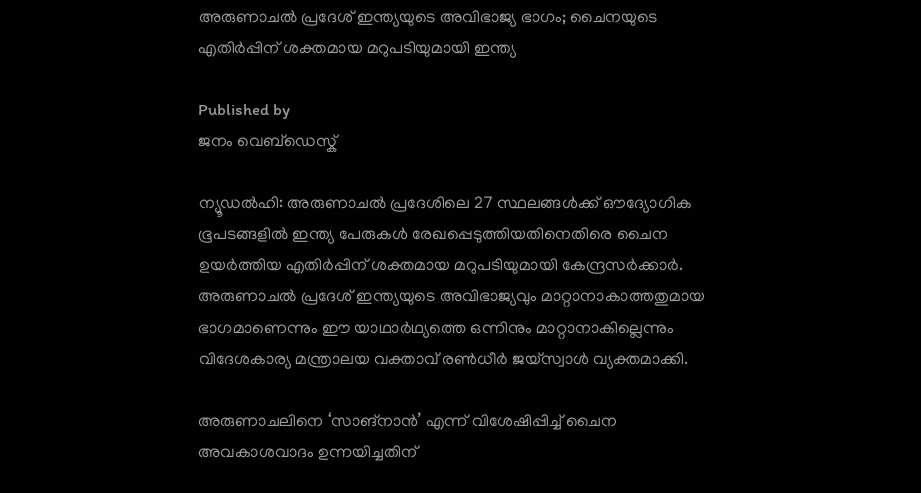അരുണാചല്‍ പ്രദേശ് ഇന്ത്യയുടെ അവിഭാജ്യ ഭാഗം; ചൈനയുടെ എതിര്‍പ്പിന് ശക്തമായ മറുപടിയുമായി ഇന്ത്യ

Published by
ജനം വെബ്‌ഡെസ്ക്

ന്യൂഡല്‍ഹി: അരുണാചല്‍ പ്രദേശിലെ 27 സ്ഥലങ്ങള്‍ക്ക് ഔദ്യോഗിക ഭൂപടങ്ങളില്‍ ഇന്ത്യ പേരുകള്‍ രേഖപ്പെടുത്തിയതിനെതിരെ ചൈന ഉയര്‍ത്തിയ എതിര്‍പ്പിന് ശക്തമായ മറുപടിയുമായി കേന്ദ്രസര്‍ക്കാര്‍. അരുണാചല്‍ പ്രദേശ് ഇന്ത്യയുടെ അവിഭാജ്യവും മാറ്റാനാകാത്തതുമായ ഭാഗമാണെന്നും ഈ യാഥാര്‍ഥ്യത്തെ ഒന്നിനും മാറ്റാനാകില്ലെന്നും വിദേശകാര്യ മന്ത്രാലയ വക്താവ് രണ്‍ധീര്‍ ജയ്സ്വാള്‍ വ്യക്തമാക്കി.

അരുണാചലിനെ ‘സാങ്‌നാന്‍’ എന്ന് വിശേഷിപ്പിച്ച് ചൈന അവകാശവാദം ഉന്നയിച്ചതിന്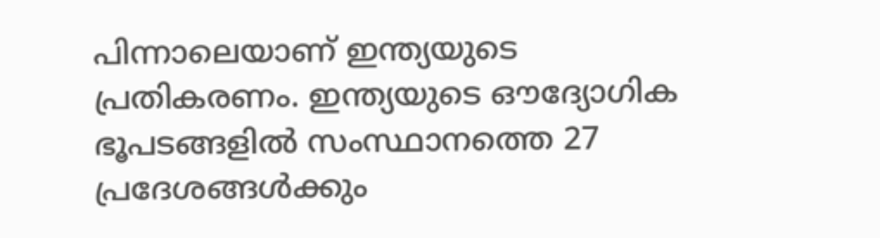പിന്നാലെയാണ് ഇന്ത്യയുടെ പ്രതികരണം. ഇന്ത്യയുടെ ഔദ്യോഗിക ഭൂപടങ്ങളില്‍ സംസ്ഥാനത്തെ 27 പ്രദേശങ്ങള്‍ക്കും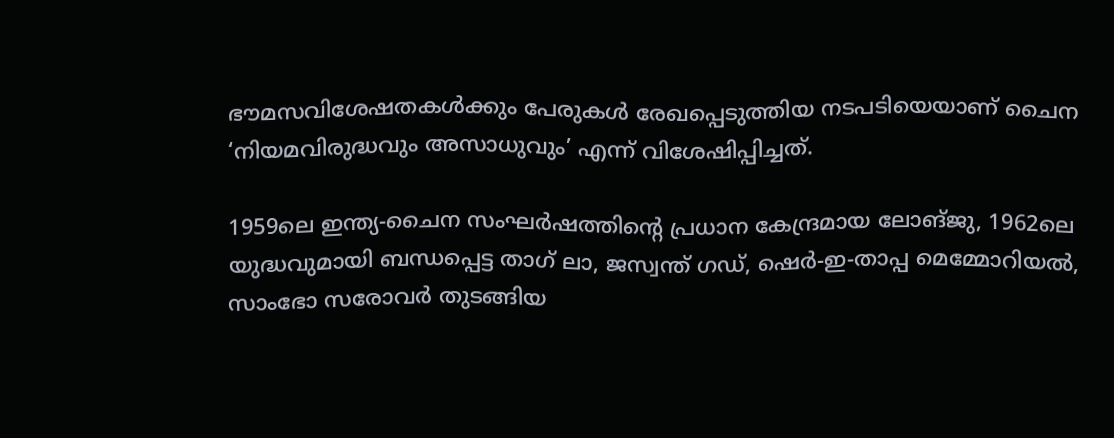ഭൗമസവിശേഷതകള്‍ക്കും പേരുകള്‍ രേഖപ്പെടുത്തിയ നടപടിയെയാണ് ചൈന ‘നിയമവിരുദ്ധവും അസാധുവും’ എന്ന് വിശേഷിപ്പിച്ചത്.

1959ലെ ഇന്ത്യ-ചൈന സംഘര്‍ഷത്തിന്റെ പ്രധാന കേന്ദ്രമായ ലോങ്ജു, 1962ലെ യുദ്ധവുമായി ബന്ധപ്പെട്ട താഗ് ലാ, ജസ്വന്ത് ഗഡ്, ഷെര്‍-ഇ-താപ്പ മെമ്മോറിയല്‍, സാംഭോ സരോവര്‍ തുടങ്ങിയ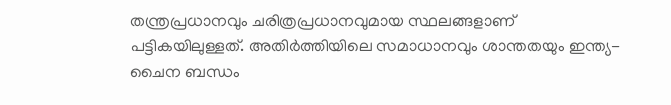തന്ത്രപ്രധാനവും ചരിത്രപ്രധാനവുമായ സ്ഥലങ്ങളാണ് പട്ടികയിലുള്ളത്. അതിര്‍ത്തിയിലെ സമാധാനവും ശാന്തതയും ഇന്ത്യ-ചൈന ബന്ധം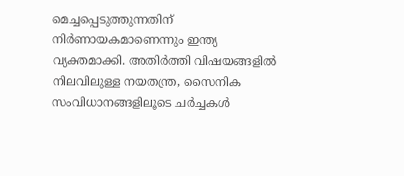മെച്ചപ്പെടുത്തുന്നതിന് നിര്‍ണായകമാണെന്നും ഇന്ത്യ വ്യക്തമാക്കി. അതിര്‍ത്തി വിഷയങ്ങളില്‍ നിലവിലുള്ള നയതന്ത്ര, സൈനിക സംവിധാനങ്ങളിലൂടെ ചര്‍ച്ചകള്‍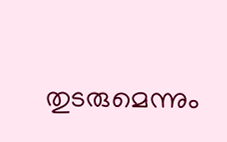തുടരുമെന്നും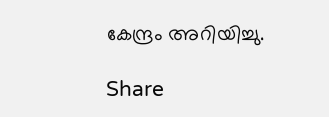കേന്ദ്രം അറിയിച്ചു.

Share